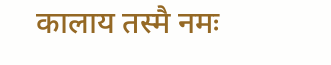कालाय तस्मै नमः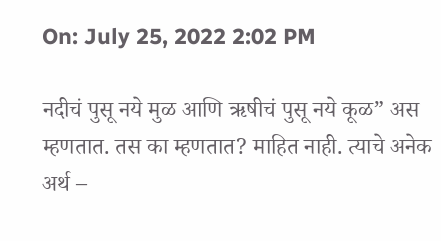On: July 25, 2022 2:02 PM

नदीचं पुसू नये मुळ आणि ऋषीचं पुसू नये कूळ” अस म्हणतात. तस का म्हणतात? माहित नाही. त्याचे अनेक अर्थ –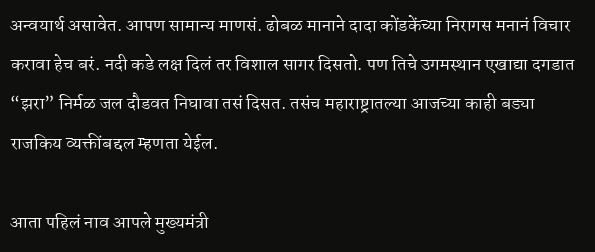अन्वयार्थ असावेत. आपण सामान्य माणसं. ढोबळ मानाने दादा कोंडकेंच्या निरागस मनानं विचार करावा हेच बरं. नदी कडे लक्ष दिलं तर विशाल सागर दिसतो. पण तिचे उगमस्थान एखाद्या दगडात “झरा” निर्मळ जल दौडवत निघावा तसं दिसत. तसंच महाराष्ट्रातल्या आजच्या काही बड्या राजकिय व्यक्तींबद्दल म्हणता येईल.

आता पहिलं नाव आपले मुख्यमंत्री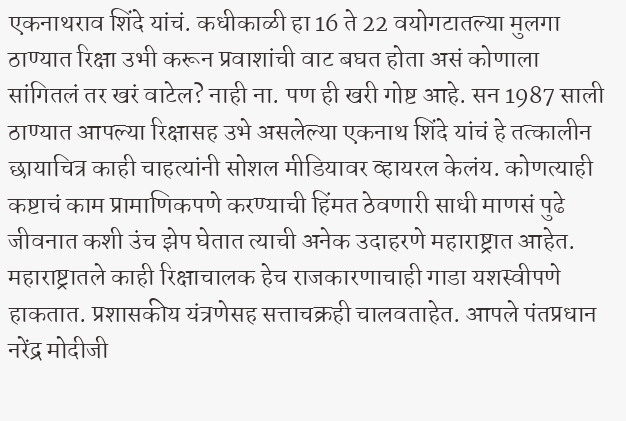एकनाथराव शिंदे यांचं. कधीकाळी हा 16 ते 22 वयोगटातल्या मुलगा ठाण्यात रिक्षा उभी करून प्रवाशांची वाट बघत होता असं कोणाला सांगितलं तर खरं वाटेल? नाही ना. पण ही खरी गोष्ट आहे. सन 1987 साली ठाण्यात आपल्या रिक्षासह उभे असलेल्या एकनाथ शिंदे यांचं हे तत्कालीन छायाचित्र काही चाहत्यांनी सोशल मीडियावर व्हायरल केलंय. कोणत्याही कष्टाचं काम प्रामाणिकपणे करण्याची हिंमत ठेवणारी साधी माणसं पुढे जीवनात कशी उंच झेप घेतात त्याची अनेक उदाहरणे महाराष्ट्रात आहेत. महाराष्ट्रातले काही रिक्षाचालक हेच राजकारणाचाही गाडा यशस्वीपणे हाकतात. प्रशासकीय यंत्रणेसह सत्ताचक्रही चालवताहेत. आपले पंतप्रधान नरेंद्र मोदीजी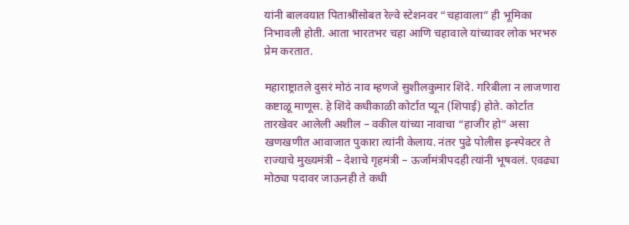यांनी बालवयात पिताश्रींसोबत रेल्वे स्टेशनवर “चहावाला” ही भूमिका निभावली होती. आता भारतभर चहा आणि चहावाले यांच्यावर लोक भरभरु प्रेम करतात.

महाराष्ट्रातले दुसरं मोठं नाव म्हणजे सुशीलकुमार शिंदे. गरिबीला न लाजणारा कष्टाळू माणूस. हे शिंदे कधीकाळी कोर्टात प्यून (शिपाई) होते. कोर्टात तारखेवर आलेली अशील – वकील यांच्या नावाचा “हाजीर हो” असा खणखणीत आवाजात पुकारा त्यांनी केलाय. नंतर पुढे पोलीस इन्स्पेक्टर ते राज्याचे मुख्यमंत्री – देशाचे गृहमंत्री – ऊर्जामंत्रीपदही त्यांनी भूषवलं. एवढ्या मोठ्या पदावर जाऊनही ते कधी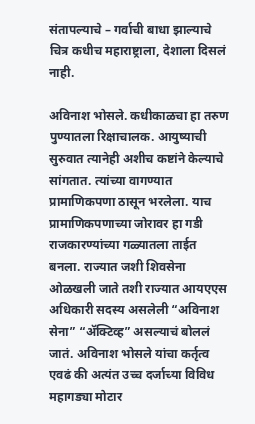संतापल्याचे – गर्वाची बाधा झाल्याचे चित्र कधीच महाराष्ट्राला, देशाला दिसलं नाही.

अविनाश भोसले. कधीकाळचा हा तरुण पुण्यातला रिक्षाचालक. आयुष्याची सुरुवात त्यानेही अशीच कष्टांने केल्याचे सांगतात. त्यांच्या वागण्यात प्रामाणिकपणा ठासून भरलेला. याच प्रामाणिकपणाच्या जोरावर हा गडी राजकारण्यांच्या गळ्यातला ताईत बनला. राज्यात जशी शिवसेना ओळखली जाते तशी राज्यात आयएएस अधिकारी सदस्य असलेली “अविनाश सेना” “अ‍ॅक्टिव्ह” असल्याचं बोललं जातं. अविनाश भोसले यांचा कर्तृत्व एवढं की अत्यंत उच्च दर्जाच्या विविध महागड्या मोटार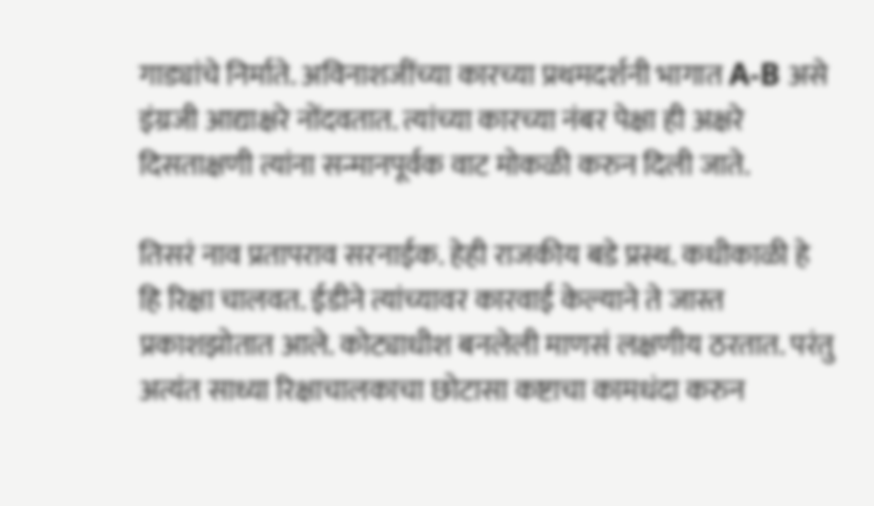गाड्यांचे निर्माते. अविनाशजींच्या कारच्या प्रथमदर्शनी भागात A-B असे इंग्रजी आद्याक्षरे नोंदवतात. त्यांच्या कारच्या नंबर पेक्षा ही अक्षरे दिसताक्षणी त्यांना सन्मानपूर्वक वाट मोकळी करुन दिली जाते.

तिसरं नाव प्रतापराव सरनाईक. हेही राजकीय बडे प्रस्थ. कधीकाळी हे हि रिक्षा चालवत. ईडीने त्यांच्यावर कारवाई केल्याने ते जास्त प्रकाशझोतात आले. कोट्याधीश बनलेली माणसं लक्षणीय ठरतात. परंतु अत्यंत साध्या रिक्षाचालकाचा छोटासा कष्टाचा कामधंदा करुन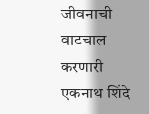जीवनाची वाटचाल करणारी एकनाथ शिंदे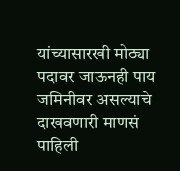यांच्यासारखी मोठ्या पदावर जाऊनही पाय जमिनीवर असल्याचे दाखवणारी माणसं पाहिली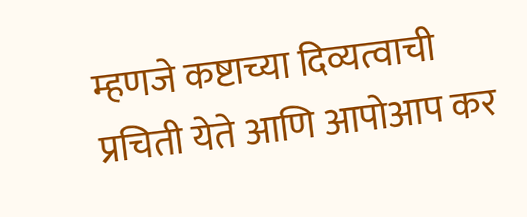म्हणजे कष्टाच्या दिव्यत्वाची प्रचिती येते आणि आपोआप कर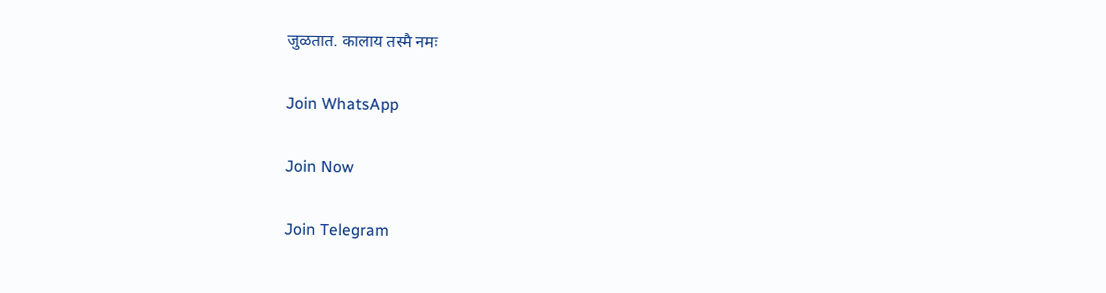जुळतात. कालाय तस्मै नमः

Join WhatsApp

Join Now

Join Telegram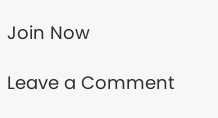Join Now

Leave a Comment